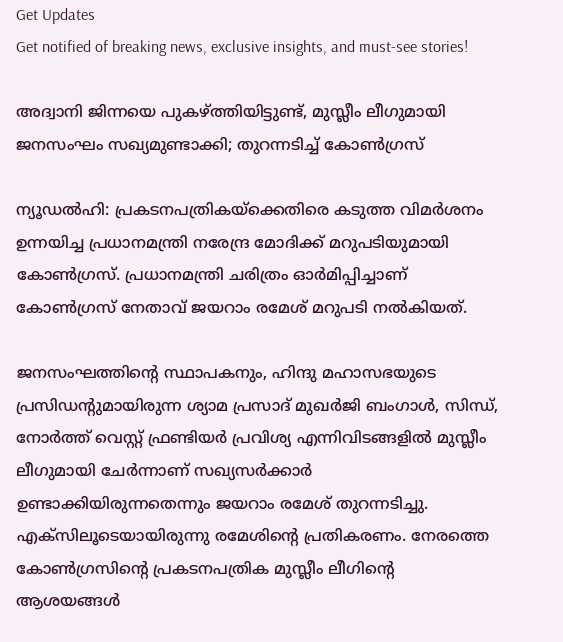Get Updates
Get notified of breaking news, exclusive insights, and must-see stories!

അദ്വാനി ജിന്നയെ പുകഴ്ത്തിയിട്ടുണ്ട്, മുസ്ലീം ലീഗുമായി ജനസംഘം സഖ്യമുണ്ടാക്കി; തുറന്നടിച്ച് കോണ്‍ഗ്രസ്

ന്യൂഡല്‍ഹി: പ്രകടനപത്രികയ്‌ക്കെതിരെ കടുത്ത വിമര്‍ശനം ഉന്നയിച്ച പ്രധാനമന്ത്രി നരേന്ദ്ര മോദിക്ക് മറുപടിയുമായി കോണ്‍ഗ്രസ്. പ്രധാനമന്ത്രി ചരിത്രം ഓര്‍മിപ്പിച്ചാണ് കോണ്‍ഗ്രസ് നേതാവ് ജയറാം രമേശ് മറുപടി നല്‍കിയത്.

ജനസംഘത്തിന്റെ സ്ഥാപകനും, ഹിന്ദു മഹാസഭയുടെ പ്രസിഡന്റുമായിരുന്ന ശ്യാമ പ്രസാദ് മുഖര്‍ജി ബംഗാള്‍, സിന്ധ്, നോര്‍ത്ത് വെസ്റ്റ് ഫ്രണ്ടിയര്‍ പ്രവിശ്യ എന്നിവിടങ്ങളില്‍ മുസ്ലീം ലീഗുമായി ചേര്‍ന്നാണ് സഖ്യസര്‍ക്കാര്‍ ഉണ്ടാക്കിയിരുന്നതെന്നും ജയറാം രമേശ് തുറന്നടിച്ചു. എക്‌സിലൂടെയായിരുന്നു രമേശിന്റെ പ്രതികരണം. നേരത്തെ കോണ്‍ഗ്രസിന്റെ പ്രകടനപത്രിക മുസ്ലീം ലീഗിന്റെ ആശയങ്ങള്‍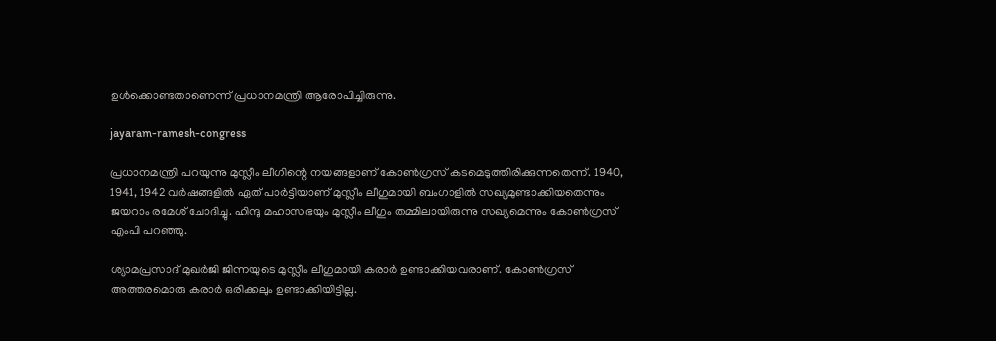ഉള്‍ക്കൊണ്ടതാണെന്ന് പ്രധാനമന്ത്രി ആരോപിച്ചിരുന്നു.

jayaram-ramesh-congress

പ്രധാനമന്ത്രി പറയുന്നു മുസ്ലീം ലീഗിന്റെ നയങ്ങളാണ് കോണ്‍ഗ്രസ് കടമെടുത്തിരിക്കുന്നതെന്ന്. 1940, 1941, 1942 വര്‍ഷങ്ങളില്‍ ഏത് പാര്‍ട്ടിയാണ് മുസ്ലീം ലീഗുമായി ബംഗാളില്‍ സഖ്യമുണ്ടാക്കിയതെന്നും ജയറാം രമേശ് ചോദിച്ചു. ഹിന്ദു മഹാസഭയും മുസ്ലീം ലീഗും തമ്മിലായിരുന്നു സഖ്യമെന്നും കോണ്‍ഗ്രസ് എംപി പറഞ്ഞു.

ശ്യാമപ്രസാദ് മുഖര്‍ജി ജിന്നയുടെ മുസ്ലീം ലീഗുമായി കരാര്‍ ഉണ്ടാക്കിയവരാണ്. കോണ്‍ഗ്രസ് അത്തരമൊരു കരാര്‍ ഒരിക്കലും ഉണ്ടാക്കിയിട്ടില്ല.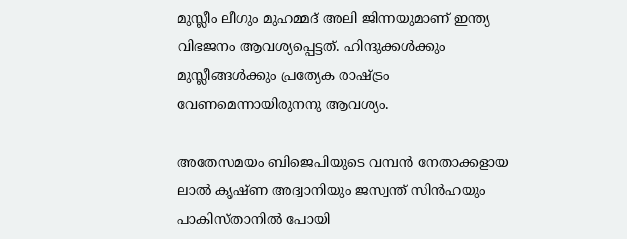മുസ്ലീം ലീഗും മുഹമ്മദ് അലി ജിന്നയുമാണ് ഇന്ത്യ വിഭജനം ആവശ്യപ്പെട്ടത്. ഹിന്ദുക്കള്‍ക്കും മുസ്ലീങ്ങള്‍ക്കും പ്രത്യേക രാഷ്ട്രം വേണമെന്നായിരുനനു ആവശ്യം.

അതേസമയം ബിജെപിയുടെ വമ്പന്‍ നേതാക്കളായ ലാല്‍ കൃഷ്ണ അദ്വാനിയും ജസ്വന്ത് സിന്‍ഹയും പാകിസ്താനില്‍ പോയി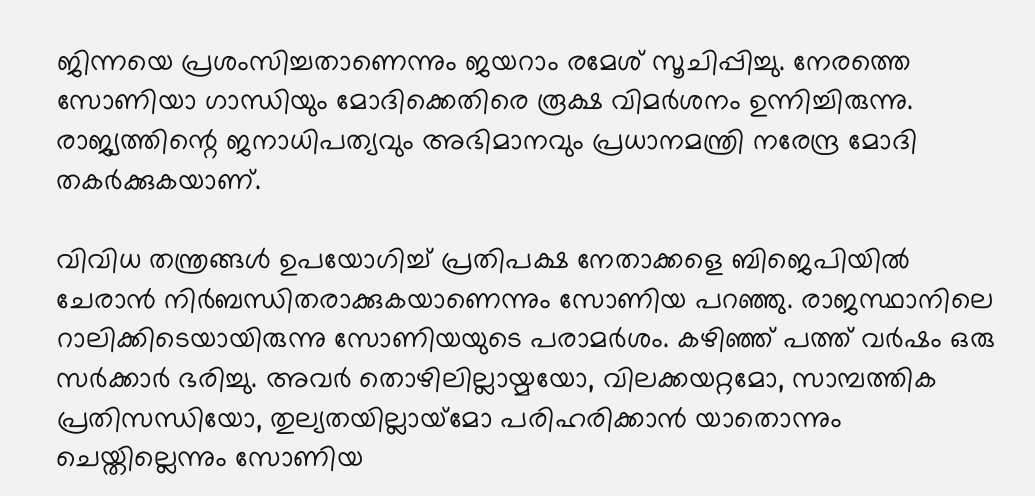ജിന്നയെ പ്രശംസിച്ചതാണെന്നും ജയറാം രമേശ് സൂചിപ്പിച്ചു. നേരത്തെ സോണിയാ ഗാന്ധിയും മോദിക്കെതിരെ രൂക്ഷ വിമര്‍ശനം ഉന്നിച്ചിരുന്നു. രാജ്യത്തിന്റെ ജനാധിപത്യവും അഭിമാനവും പ്രധാനമന്ത്രി നരേന്ദ്ര മോദി തകര്‍ക്കുകയാണ്.

വിവിധ തന്ത്രങ്ങള്‍ ഉപയോഗിച്ച് പ്രതിപക്ഷ നേതാക്കളെ ബിജെപിയില്‍ ചേരാന്‍ നിര്‍ബന്ധിതരാക്കുകയാണെന്നും സോണിയ പറഞ്ഞു. രാജസ്ഥാനിലെ റാലിക്കിടെയായിരുന്നു സോണിയയുടെ പരാമര്‍ശം. കഴിഞ്ഞ് പത്ത് വര്‍ഷം ഒരു സര്‍ക്കാര്‍ ഭരിച്ചു. അവര്‍ തൊഴിലില്ലായ്മയോ, വിലക്കയറ്റമോ, സാമ്പത്തിക പ്രതിസന്ധിയോ, തുല്യതയില്ലായ്‌മോ പരിഹരിക്കാന്‍ യാതൊന്നും ചെയ്തില്ലെന്നും സോണിയ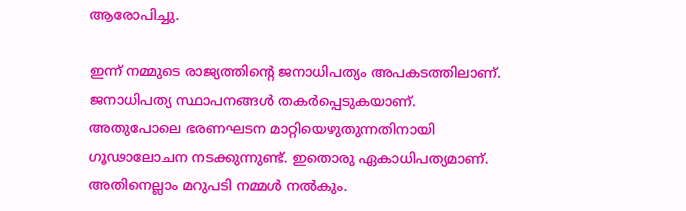ആരോപിച്ചു.

ഇന്ന് നമ്മുടെ രാജ്യത്തിന്റെ ജനാധിപത്യം അപകടത്തിലാണ്. ജനാധിപത്യ സ്ഥാപനങ്ങള്‍ തകര്‍പ്പെടുകയാണ്. അതുപോലെ ഭരണഘടന മാറ്റിയെഴുതുന്നതിനായി ഗൂഢാലോചന നടക്കുന്നുണ്ട്. ഇതൊരു ഏകാധിപത്യമാണ്. അതിനെല്ലാം മറുപടി നമ്മള്‍ നല്‍കും.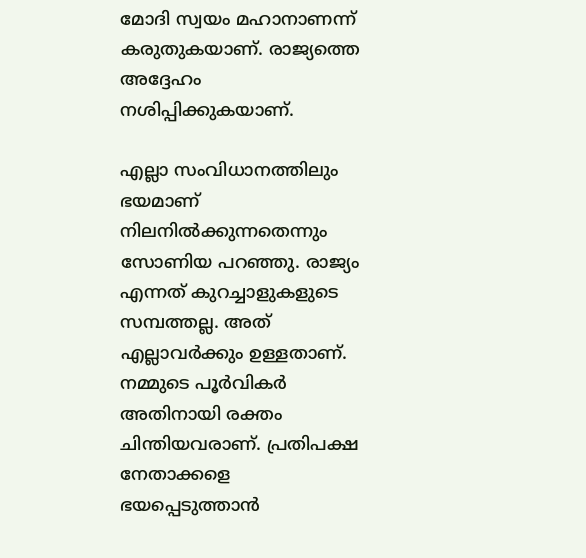മോദി സ്വയം മഹാനാണന്ന് കരുതുകയാണ്. രാജ്യത്തെ അദ്ദേഹം നശിപ്പിക്കുകയാണ്.

എല്ലാ സംവിധാനത്തിലും ഭയമാണ് നിലനില്‍ക്കുന്നതെന്നും സോണിയ പറഞ്ഞു. രാജ്യം എന്നത് കുറച്ചാളുകളുടെ സമ്പത്തല്ല. അത് എല്ലാവര്‍ക്കും ഉള്ളതാണ്. നമ്മുടെ പൂര്‍വികര്‍ അതിനായി രക്തം ചിന്തിയവരാണ്. പ്രതിപക്ഷ നേതാക്കളെ ഭയപ്പെടുത്താന്‍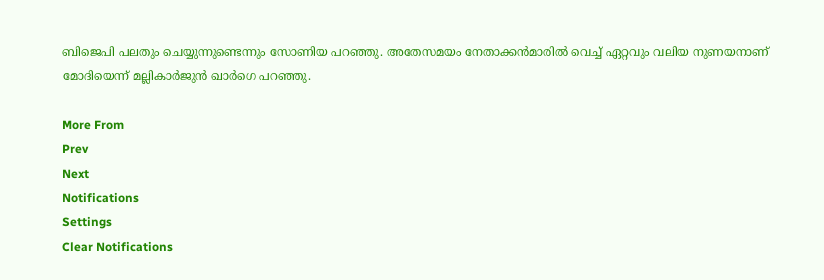ബിജെപി പലതും ചെയ്യുന്നുണ്ടെന്നും സോണിയ പറഞ്ഞു. അതേസമയം നേതാക്കന്‍മാരില്‍ വെച്ച് ഏറ്റവും വലിയ നുണയനാണ് മോദിയെന്ന് മല്ലികാര്‍ജുന്‍ ഖാര്‍ഗെ പറഞ്ഞു.

More From
Prev
Next
Notifications
Settings
Clear Notifications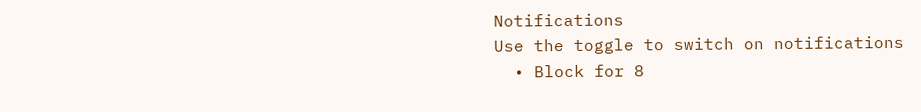Notifications
Use the toggle to switch on notifications
  • Block for 8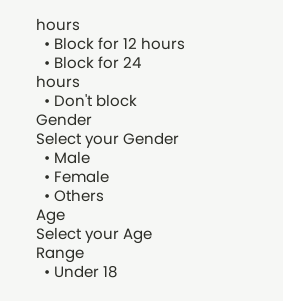hours
  • Block for 12 hours
  • Block for 24 hours
  • Don't block
Gender
Select your Gender
  • Male
  • Female
  • Others
Age
Select your Age Range
  • Under 18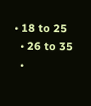• 18 to 25
  • 26 to 35
  •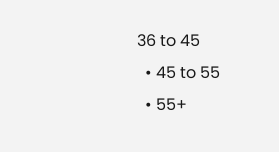36 to 45
  • 45 to 55
  • 55+